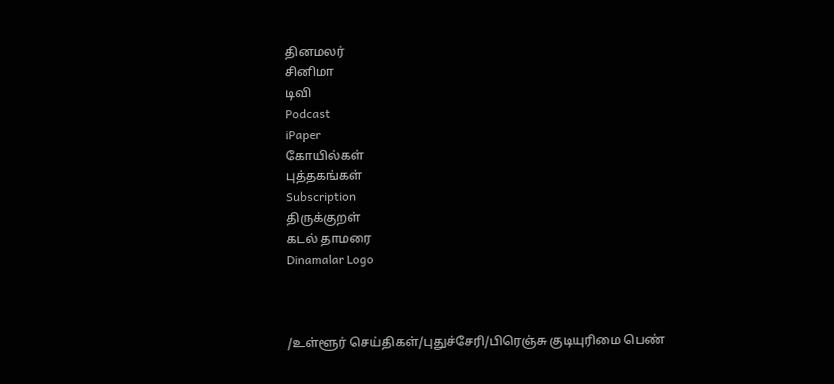தினமலர்
சினிமா
டிவி
Podcast
iPaper
கோயில்கள்
புத்தகங்கள்
Subscription
திருக்குறள்
கடல் தாமரை
Dinamalar Logo



/உள்ளூர் செய்திகள்/புதுச்சேரி/பிரெஞ்சு குடியுரிமை பெண்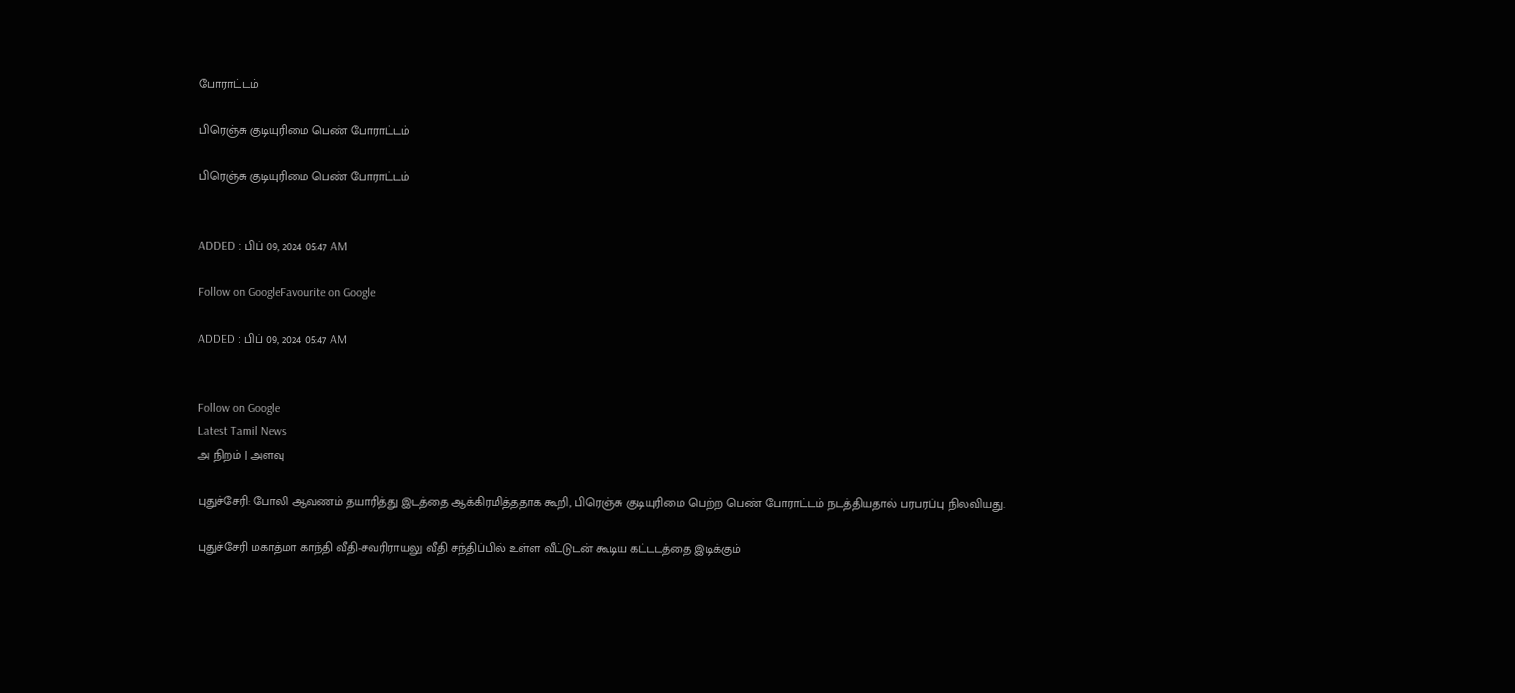போராட்டம்

பிரெஞ்சு குடியுரிமை பெண் போராட்டம்

பிரெஞ்சு குடியுரிமை பெண் போராட்டம்


ADDED : பிப் 09, 2024 05:47 AM

Follow on GoogleFavourite on Google

ADDED : பிப் 09, 2024 05:47 AM


Follow on Google
Latest Tamil News
அ நிறம் | அளவு

புதுச்சேரி: போலி ஆவணம் தயாரித்து இடத்தை ஆக்கிரமித்ததாக கூறி, பிரெஞ்சு குடியுரிமை பெற்ற பெண் போராட்டம் நடத்தியதால் பரபரப்பு நிலவியது.

புதுச்சேரி மகாத்மா காந்தி வீதி-சவரிராயலு வீதி சந்திப்பில் உள்ள வீட்டுடன் கூடிய கட்டடத்தை இடிக்கும்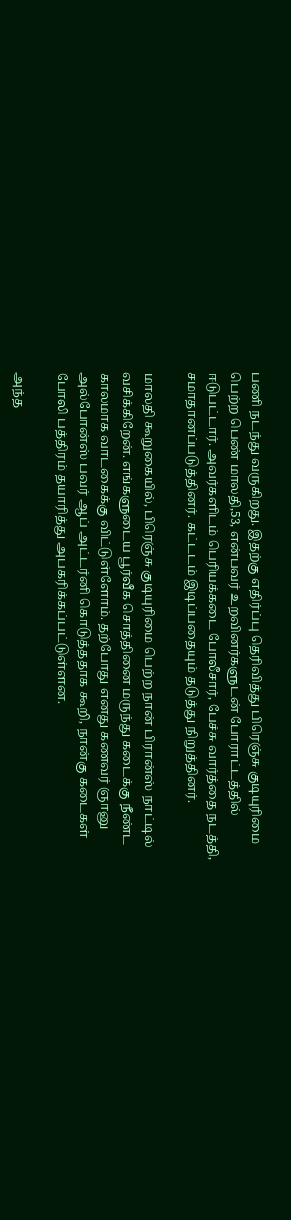பணி நடந்து வருகிறது. இதற்கு எதிர்ப்பு தெரிவித்து பிரெஞ்சு குடியுரிமை பெற்ற பெண் மாலதி,53, என்பவர் உறவினர்களுடன் போராட்டத்தில் ஈடுபட்டார். அவர்களிடம் பெரியக்கடை போலீசார், பேச்சு வார்த்தை நடத்தி, சமாதானப்படுத்தினர். கட்டடம் இடிப்பதையும் தடுத்து நிறுத்தினர்.

மாலதி கூறுகையில், பிரெஞ்சு குடியுரிமை பெற்ற நான் பிரான்ஸ் நாட்டில் வசிக்கிறேன். எங்களுடைய பூர்வீக சொத்தினை மருந்து கடைக்கு நீண்ட காலமாக வாடகைக்கு விட்டுள்ளோம். தற்போது எனது கணவர் ஞானு அல்போன்ஸ் பவர் ஆப் அட்டர்னி கொடுத்ததாக கூறி, நான்கு கடைகள் போலி பத்திரம் தயாரித்து அபகரிக்கப்பட்டுள்ளன.

அந்த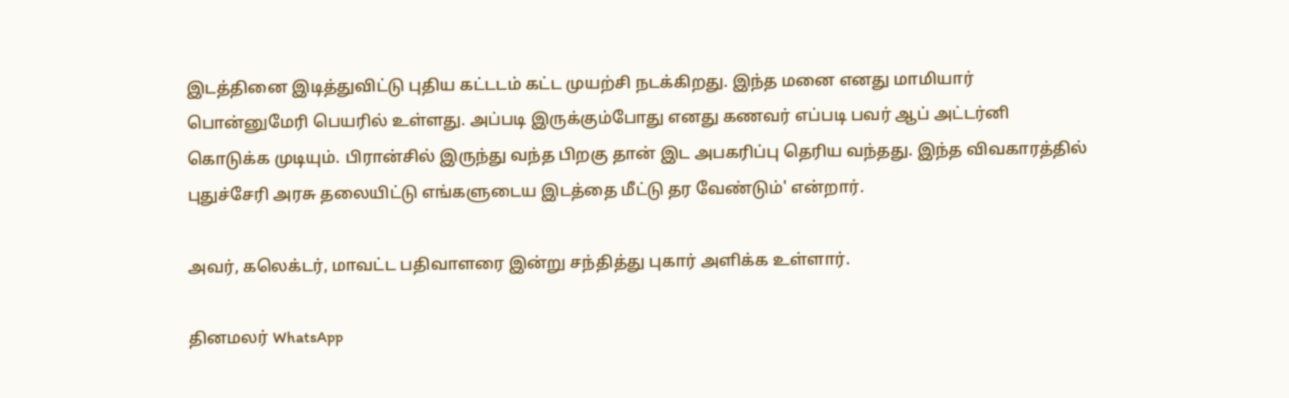இடத்தினை இடித்துவிட்டு புதிய கட்டடம் கட்ட முயற்சி நடக்கிறது. இந்த மனை எனது மாமியார் பொன்னுமேரி பெயரில் உள்ளது. அப்படி இருக்கும்போது எனது கணவர் எப்படி பவர் ஆப் அட்டர்னி கொடுக்க முடியும். பிரான்சில் இருந்து வந்த பிறகு தான் இட அபகரிப்பு தெரிய வந்தது. இந்த விவகாரத்தில் புதுச்சேரி அரசு தலையிட்டு எங்களுடைய இடத்தை மீட்டு தர வேண்டும்' என்றார்.

அவர், கலெக்டர், மாவட்ட பதிவாளரை இன்று சந்தித்து புகார் அளிக்க உள்ளார்.

தினமலர் WhatsApp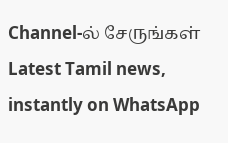Channel-ல் சேருங்கள்
Latest Tamil news, instantly on WhatsApp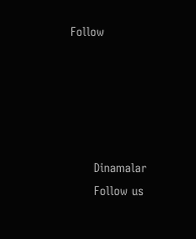Follow





      Dinamalar
      Follow us